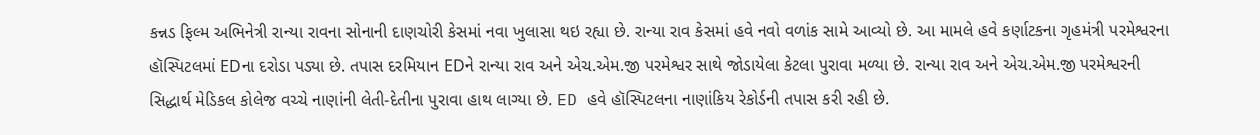કન્નડ ફિલ્મ અભિનેત્રી રાન્યા રાવના સોનાની દાણચોરી કેસમાં નવા ખુલાસા થઇ રહ્યા છે. રાન્યા રાવ કેસમાં હવે નવો વળાંક સામે આવ્યો છે. આ મામલે હવે કર્ણાટકના ગૃહમંત્રી પરમેશ્વરના હૉસ્પિટલમાં EDના દરોડા પડ્યા છે. તપાસ દરમિયાન EDને રાન્યા રાવ અને એચ.એમ.જી પરમેશ્વર સાથે જોડાયેલા કેટલા પુરાવા મળ્યા છે. રાન્યા રાવ અને એચ.એમ.જી પરમેશ્વરની સિદ્ધાર્થ મેડિકલ કોલેજ વચ્ચે નાણાંની લેતી-દેતીના પુરાવા હાથ લાગ્યા છે. ED હવે હૉસ્પિટલના નાણાંકિય રેકોર્ડની તપાસ કરી રહી છે.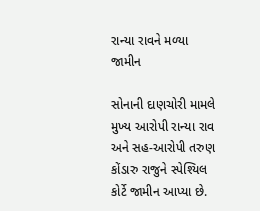રાન્યા રાવને મળ્યા જામીન

સોનાની દાણચોરી મામલે મુખ્ય આરોપી રાન્યા રાવ અને સહ-આરોપી તરુણ કોંડારુ રાજુને સ્પેશ્યિલ કોર્ટે જામીન આપ્યા છે.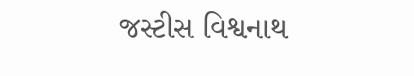જસ્ટીસ વિશ્વનાથ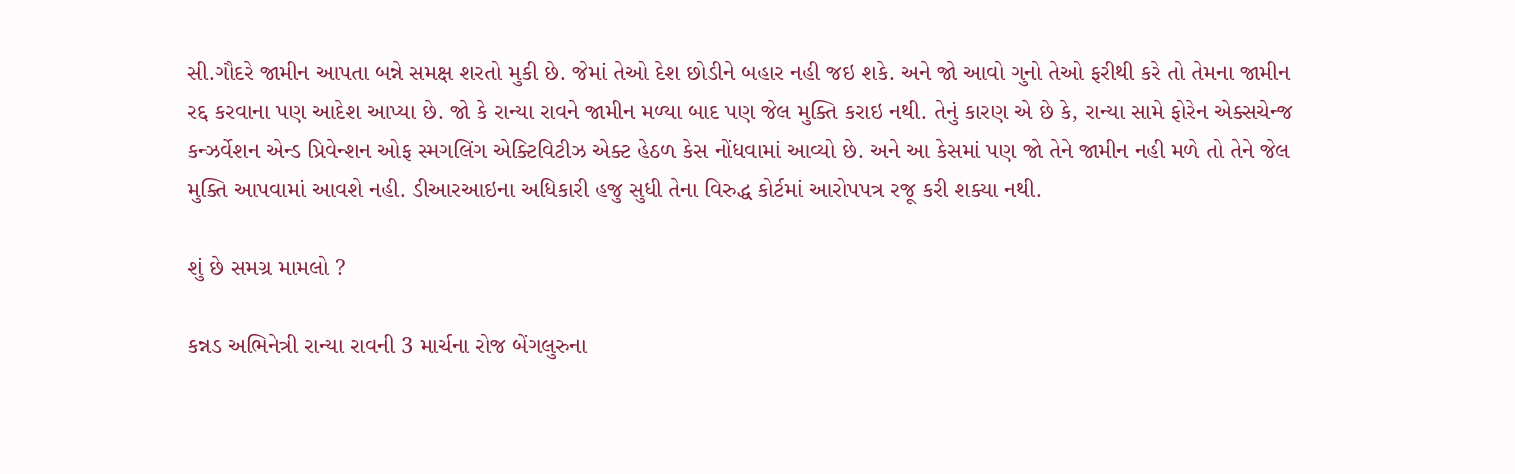સી.ગૌદરે જામીન આપતા બન્ને સમક્ષ શરતો મુકી છે. જેમાં તેઓ દેશ છોડીને બહાર નહી જઇ શકે. અને જો આવો ગુનો તેઓ ફરીથી કરે તો તેમના જામીન રદ્દ કરવાના પણ આદેશ આપ્યા છે. જો કે રાન્યા રાવને જામીન મળ્યા બાદ પણ જેલ મુક્તિ કરાઇ નથી. તેનું કારણ એ છે કે, રાન્યા સામે ફોરેન એક્સચેન્જ કન્ઝર્વેશન એન્ડ પ્રિવેન્શન ઓફ સ્મગલિંગ એક્ટિવિટીઝ એક્ટ હેઠળ કેસ નોંધવામાં આવ્યો છે. અને આ કેસમાં પણ જો તેને જામીન નહી મળે તો તેને જેલ મુક્તિ આપવામાં આવશે નહી. ડીઆરઆઇના અધિકારી હજુ સુધી તેના વિરુદ્ધ કોર્ટમાં આરોપપત્ર રજૂ કરી શક્યા નથી.

શું છે સમગ્ર મામલો ?

કન્નડ અભિનેત્રી રાન્યા રાવની 3 માર્ચના રોજ બેંગલુરુના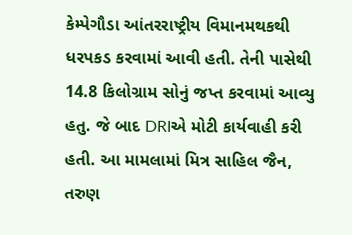કેમ્પેગૌડા આંતરરાષ્ટ્રીય વિમાનમથકથી ધરપકડ કરવામાં આવી હતી. તેની પાસેથી 14.8 કિલોગ્રામ સોનું જપ્ત કરવામાં આવ્યુ હતુ. જે બાદ DRIએ મોટી કાર્યવાહી કરી હતી. આ મામલામાં મિત્ર સાહિલ જૈન, તરુણ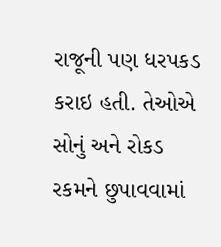રાજૂની પણ ધરપકડ કરાઇ હતી. તેઓએ સોનું અને રોકડ રકમને છુપાવવામાં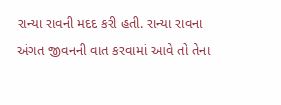રાન્યા રાવની મદદ કરી હતી. રાન્યા રાવના અંગત જીવનની વાત કરવામાં આવે તો તેના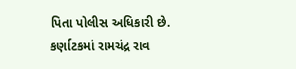પિતા પોલીસ અધિકારી છે. કર્ણાટકમાં રામચંદ્ર રાવ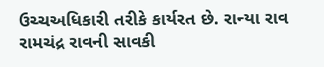ઉચ્ચઅધિકારી તરીકે કાર્યરત છે. રાન્યા રાવ રામચંદ્ર રાવની સાવકી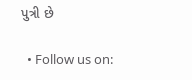પુત્રી છે

  • Follow us on: